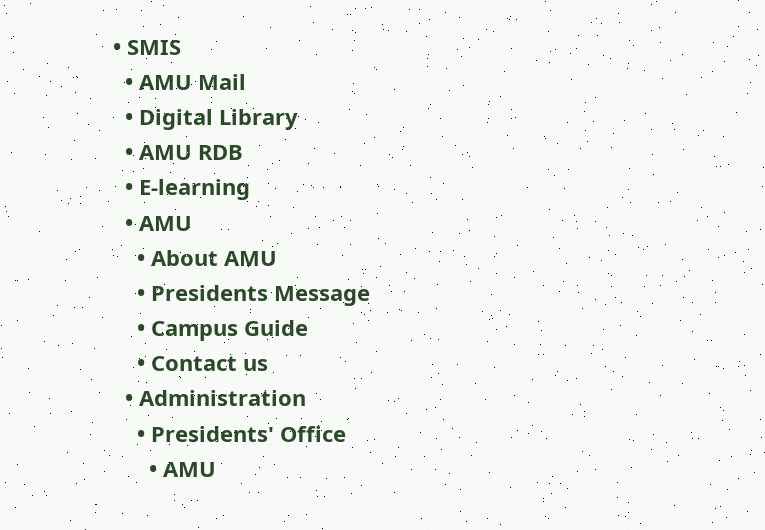• SMIS
  • AMU Mail
  • Digital Library
  • AMU RDB
  • E-learning
  • AMU
    • About AMU
    • Presidents Message
    • Campus Guide
    • Contact us
  • Administration
    • Presidents' Office
      • AMU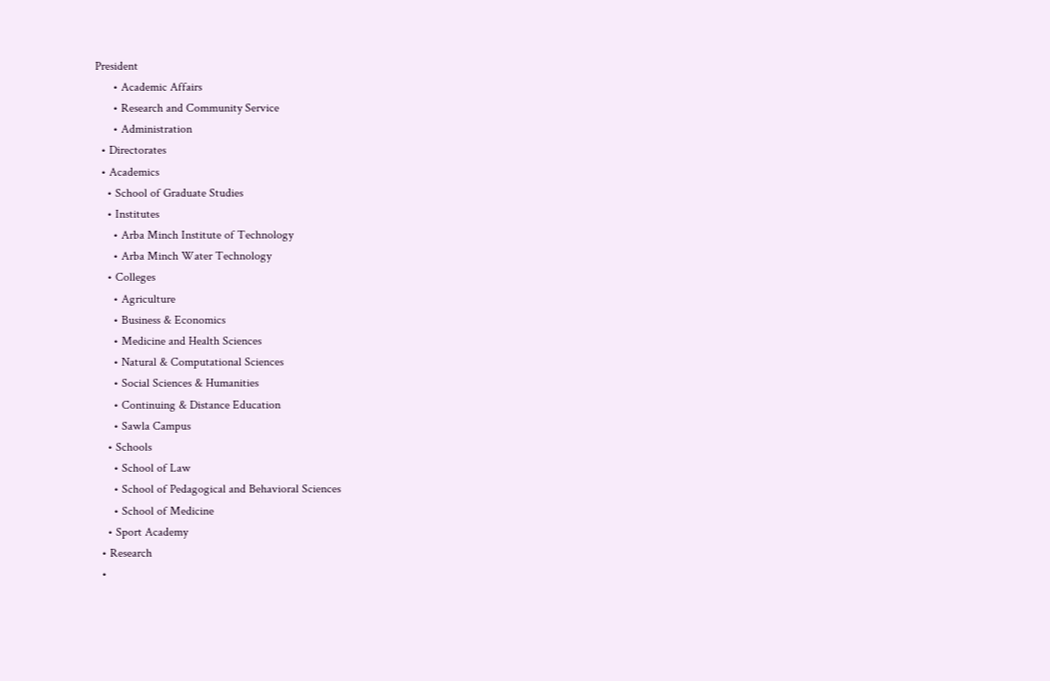President
      • Academic Affairs
      • Research and Community Service
      • Administration
  • Directorates
  • Academics
    • School of Graduate Studies
    • Institutes
      • Arba Minch Institute of Technology
      • Arba Minch Water Technology
    • Colleges
      • Agriculture
      • Business & Economics
      • Medicine and Health Sciences
      • Natural & Computational Sciences
      • Social Sciences & Humanities
      • Continuing & Distance Education
      • Sawla Campus
    • Schools
      • School of Law
      • School of Pedagogical and Behavioral Sciences
      • School of Medicine
    • Sport Academy
  • Research
  •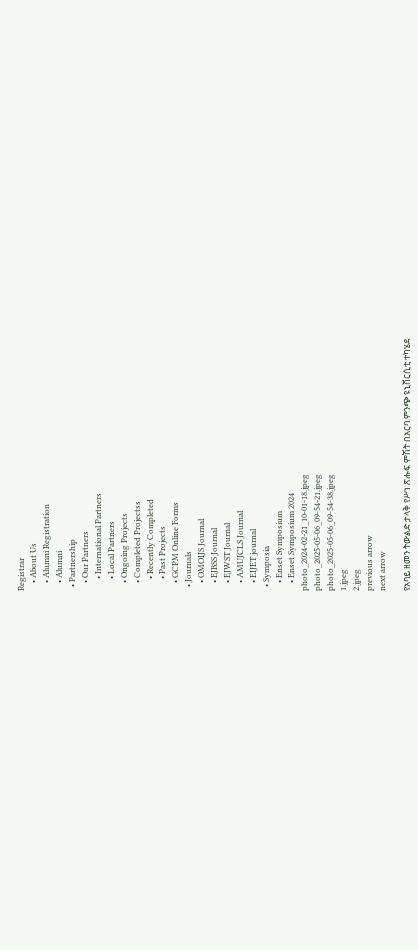Registrar
    • About Us
    • Alumni Registration
    • Alumni
  • Partnership
    • Our Partners
      • International Partners
      • Local Partners
    • Ongoing Projects
    • Completed Projectss
      • Recently Completed
      • Past Projects
    • GCPM Online Forms
  • Journals
    • OMOIJS Journal
    • EJBSS Journal
    • EJWST Journal
    • AMUJCLS Journal
    • EIJET journal
  • Symposia
    • Enset Symposium
    • Enset Symposium 2024
photo_2024-02-21_10-01-18.jpeg
photo_2025-05-06_09-54-21.jpeg
photo_2025-05-06_09-54-38.jpeg
1.jpeg
2.jpeg
previous arrow
next arrow

የአባይ ዘመን ትውልድ ታላቅ የሥነ ጽሑፍ ምሽት በአርባ ምንጭ ዩኒቨርሲቲ ተካሄደ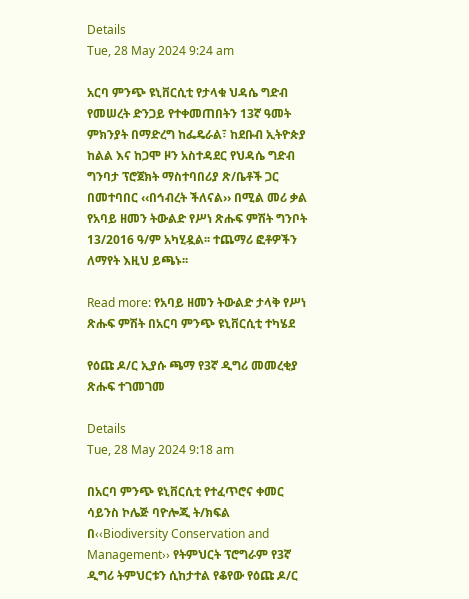Details
Tue, 28 May 2024 9:24 am

አርባ ምንጭ ዩኒቨርሲቲ የታላቁ ህዳሴ ግድብ የመሠረት ድንጋይ የተቀመጠበትን 13ኛ ዓመት ምክንያት በማድረግ ከፌዴራል፣ ከደቡብ ኢትዮጵያ ከልል እና ከጋሞ ዞን አስተዳደር የህዳሴ ግድብ ግንባታ ፕሮጀክት ማስተባበሪያ ጽ/ቤቶች ጋር በመተባበር ‹‹በኅብረት ችለናል›› በሚል መሪ ቃል የአባይ ዘመን ትውልድ የሥነ ጽሑፍ ምሽት ግንቦት 13/2016 ዓ/ም አካሂዷል፡፡ ተጨማሪ ፎቶዎችን ለማየት እዚህ ይጫኑ፡፡

Read more: የአባይ ዘመን ትውልድ ታላቅ የሥነ ጽሑፍ ምሽት በአርባ ምንጭ ዩኒቨርሲቲ ተካሄደ

የዕጩ ዶ/ር ኢያሱ ጫማ የ3ኛ ዲግሪ መመረቂያ ጽሑፍ ተገመገመ

Details
Tue, 28 May 2024 9:18 am

በአርባ ምንጭ ዩኒቨርሲቲ የተፈጥሮና ቀመር ሳይንስ ኮሌጅ ባዮሎጂ ት/ክፍል በ‹‹Biodiversity Conservation and Management›› የትምህርት ፕሮግራም የ3ኛ ዲግሪ ትምህርቱን ሲከታተል የቆየው የዕጩ ዶ/ር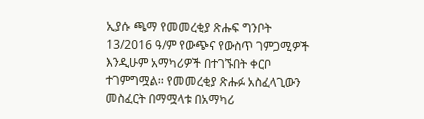ኢያሱ ጫማ የመመረቂያ ጽሑፍ ግንቦት 13/2016 ዓ/ም የውጭና የውስጥ ገምጋሚዎች እንዲሁም አማካሪዎች በተገኙበት ቀርቦ ተገምግሟል፡፡ የመመረቂያ ጽሑፉ አስፈላጊውን መስፈርት በማሟላቱ በአማካሪ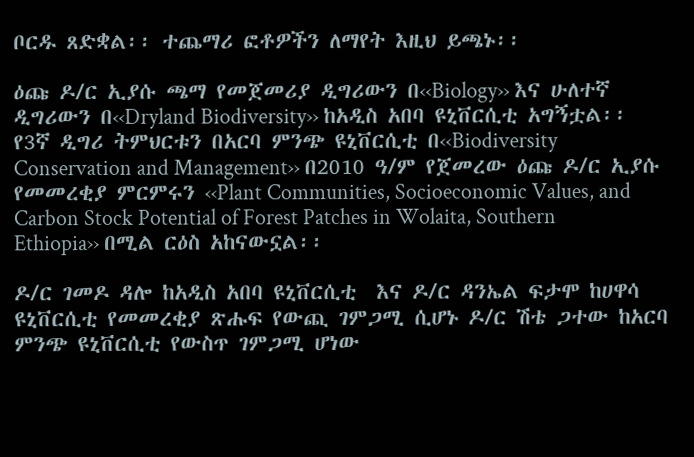ቦርዱ ጸድቋል፡፡ ተጨማሪ ፎቶዎችን ለማየት እዚህ ይጫኑ፡፡

ዕጩ ዶ/ር ኢያሱ ጫማ የመጀመሪያ ዲግሪውን በ‹‹Biology›› እና ሁለተኛ ዲግሪውን በ‹‹Dryland Biodiversity›› ከአዲስ አበባ ዩኒቨርሲቲ አግኝቷል፡፡ የ3ኛ ዲግሪ ትምህርቱን በአርባ ምንጭ ዩኒቨርሲቲ በ‹‹Biodiversity Conservation and Management›› በ2010 ዓ/ም የጀመረው ዕጩ ዶ/ር ኢያሱ የመመረቂያ ምርምሩን ‹‹Plant Communities, Socioeconomic Values, and Carbon Stock Potential of Forest Patches in Wolaita, Southern Ethiopia›› በሚል ርዕስ አከናውኗል፡፡

ዶ/ር ገመዶ ዳሎ ከአዲስ አበባ ዩኒቨርሲቲ  እና ዶ/ር ዳንኤል ፍታሞ ከሀዋሳ ዩኒቨርሲቲ የመመረቂያ ጽሑፍ የውጪ ገምጋሚ ሲሆኑ ዶ/ር ሽቴ ጋተው ከአርባ ምንጭ ዩኒቨርሲቲ የውስጥ ገምጋሚ ሆነው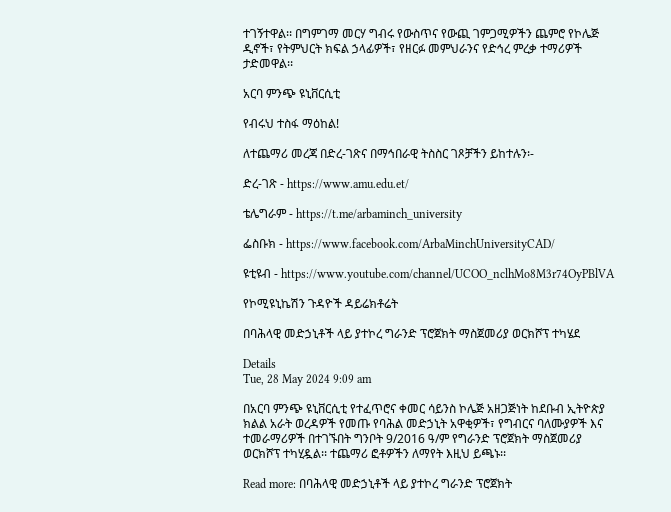ተገኝተዋል፡፡ በግምገማ መርሃ ግብሩ የውስጥና የውጪ ገምጋሚዎችን ጨምሮ የኮሌጅ ዲኖች፣ የትምህርት ክፍል ኃላፊዎች፣ የዘርፉ መምህራንና የድኅረ ምረቃ ተማሪዎች ታድመዋል፡፡

አርባ ምንጭ ዩኒቨርሲቲ

የብሩህ ተስፋ ማዕከል!

ለተጨማሪ መረጃ በድረ-ገጽና በማኅበራዊ ትስስር ገጾቻችን ይከተሉን፡-

ድረ-ገጽ - https://www.amu.edu.et/

ቴሌግራም - https://t.me/arbaminch_university

ፌስቡክ - https://www.facebook.com/ArbaMinchUniversityCAD/

ዩቲዩብ - https://www.youtube.com/channel/UCOO_nclhMo8M3r74OyPBlVA

የኮሚዩኒኬሽን ጉዳዮች ዳይሬክቶሬት

በባሕላዊ መድኃኒቶች ላይ ያተኮረ ግራንድ ፕሮጀክት ማስጀመሪያ ወርክሾፕ ተካሄደ

Details
Tue, 28 May 2024 9:09 am

በአርባ ምንጭ ዩኒቨርሲቲ የተፈጥሮና ቀመር ሳይንስ ኮሌጅ አዘጋጅነት ከደቡብ ኢትዮጵያ ክልል አራት ወረዳዎች የመጡ የባሕል መድኃኒት አዋቂዎች፣ የግብርና ባለሙያዎች እና ተመራማሪዎች በተገኙበት ግንቦት 9/2016 ዓ/ም የግራንድ ፕሮጀክት ማስጀመሪያ ወርክሾፕ ተካሂዷል፡፡ ተጨማሪ ፎቶዎችን ለማየት እዚህ ይጫኑ፡፡

Read more: በባሕላዊ መድኃኒቶች ላይ ያተኮረ ግራንድ ፕሮጀክት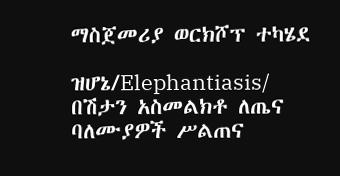ማስጀመሪያ ወርክሾፕ ተካሄደ

ዝሆኔ/Elephantiasis/ በሽታን አስመልክቶ ለጤና ባለሙያዎች ሥልጠና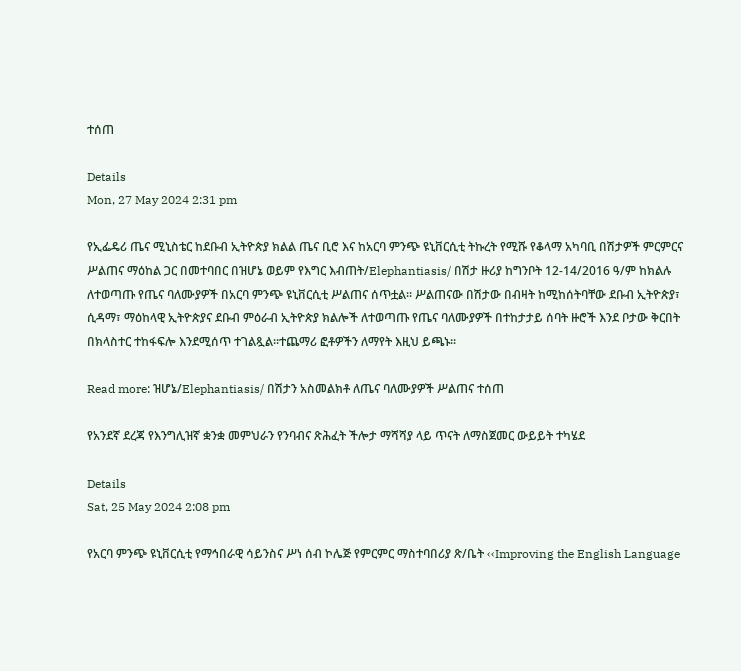ተሰጠ

Details
Mon, 27 May 2024 2:31 pm

የኢፌዴሪ ጤና ሚኒስቴር ከደቡብ ኢትዮጵያ ክልል ጤና ቢሮ እና ከአርባ ምንጭ ዩኒቨርሲቲ ትኩረት የሚሹ የቆላማ አካባቢ በሽታዎች ምርምርና ሥልጠና ማዕከል ጋር በመተባበር በዝሆኔ ወይም የእግር እብጠት/Elephantiasis/ በሽታ ዙሪያ ከግንቦት 12-14/2016 ዓ/ም ከክልሉ ለተወጣጡ የጤና ባለሙያዎች በአርባ ምንጭ ዩኒቨርሲቲ ሥልጠና ሰጥቷል፡፡ ሥልጠናው በሽታው በብዛት ከሚከሰትባቸው ደቡብ ኢትዮጵያ፣ ሲዳማ፣ ማዕከላዊ ኢትዮጵያና ደቡብ ምዕራብ ኢትዮጵያ ክልሎች ለተወጣጡ የጤና ባለሙያዎች በተከታታይ ሰባት ዙሮች እንደ ቦታው ቅርበት በክላስተር ተከፋፍሎ እንደሚሰጥ ተገልጿል፡፡ተጨማሪ ፎቶዎችን ለማየት እዚህ ይጫኑ፡፡

Read more: ዝሆኔ/Elephantiasis/ በሽታን አስመልክቶ ለጤና ባለሙያዎች ሥልጠና ተሰጠ

የአንደኛ ደረጃ የእንግሊዝኛ ቋንቋ መምህራን የንባብና ጽሕፈት ችሎታ ማሻሻያ ላይ ጥናት ለማስጀመር ውይይት ተካሄደ

Details
Sat, 25 May 2024 2:08 pm

የአርባ ምንጭ ዩኒቨርሲቲ የማኅበራዊ ሳይንስና ሥነ ሰብ ኮሌጅ የምርምር ማስተባበሪያ ጽ/ቤት ‹‹Improving the English Language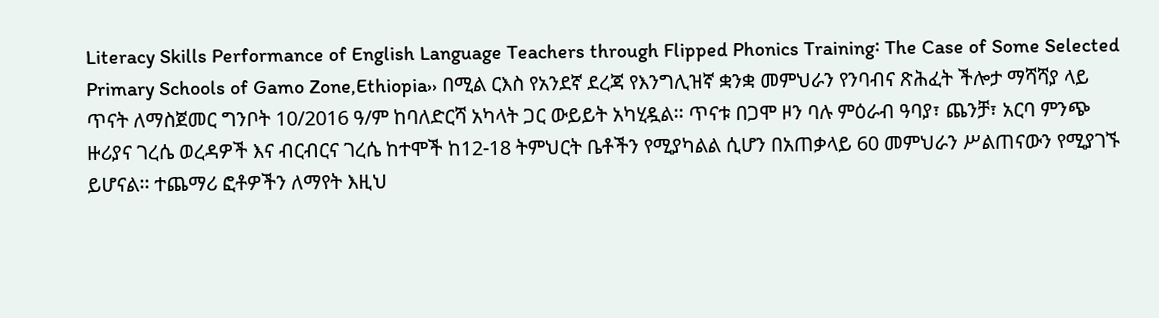Literacy Skills Performance of English Language Teachers through Flipped Phonics Training፡ The Case of Some Selected Primary Schools of Gamo Zone,Ethiopia›› በሚል ርእስ የአንደኛ ደረጃ የእንግሊዝኛ ቋንቋ መምህራን የንባብና ጽሕፈት ችሎታ ማሻሻያ ላይ ጥናት ለማስጀመር ግንቦት 10/2016 ዓ/ም ከባለድርሻ አካላት ጋር ውይይት አካሂዷል፡፡ ጥናቱ በጋሞ ዞን ባሉ ምዕራብ ዓባያ፣ ጨንቻ፣ አርባ ምንጭ ዙሪያና ገረሴ ወረዳዎች እና ብርብርና ገረሴ ከተሞች ከ12-18 ትምህርት ቤቶችን የሚያካልል ሲሆን በአጠቃላይ 60 መምህራን ሥልጠናውን የሚያገኙ ይሆናል፡፡ ተጨማሪ ፎቶዎችን ለማየት እዚህ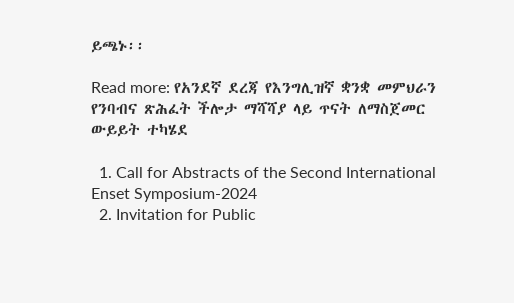ይጫኑ፡፡

Read more: የአንደኛ ደረጃ የእንግሊዝኛ ቋንቋ መምህራን የንባብና ጽሕፈት ችሎታ ማሻሻያ ላይ ጥናት ለማስጀመር ውይይት ተካሄደ

  1. Call for Abstracts of the Second International Enset Symposium-2024
  2. Invitation for Public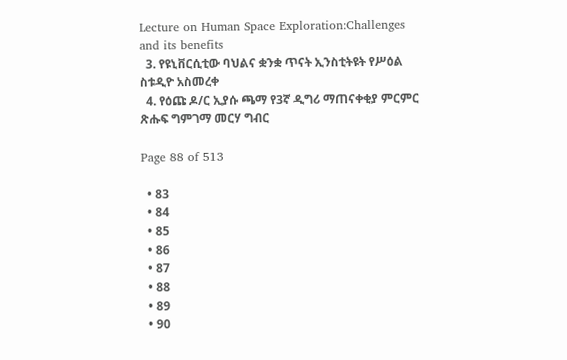Lecture on Human Space Exploration:Challenges and its benefits
  3. የዩኒቨርሲቲው ባህልና ቋንቋ ጥናት ኢንስቲትዩት የሥዕል ስቱዲዮ አስመረቀ
  4. የዕጩ ዶ/ር ኢያሱ ጫማ የ3ኛ ዲግሪ ማጠናቀቂያ ምርምር ጽሑፍ ግምገማ መርሃ ግብር

Page 88 of 513

  • 83
  • 84
  • 85
  • 86
  • 87
  • 88
  • 89
  • 90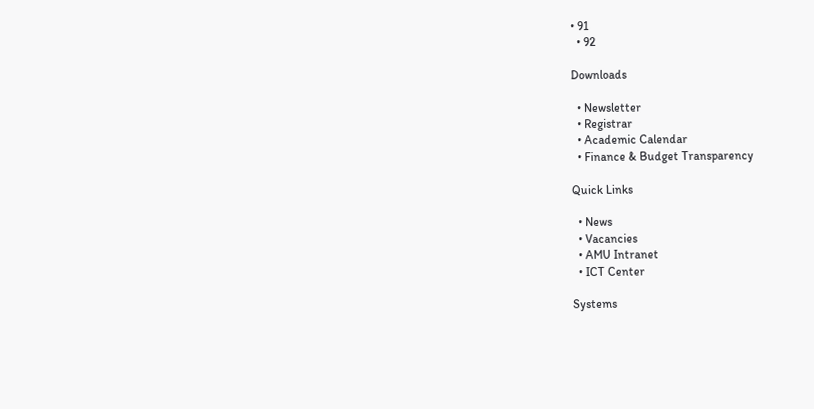• 91
  • 92

Downloads

  • Newsletter
  • Registrar
  • Academic Calendar
  • Finance & Budget Transparency

Quick Links

  • News
  • Vacancies
  • AMU Intranet
  • ICT Center

Systems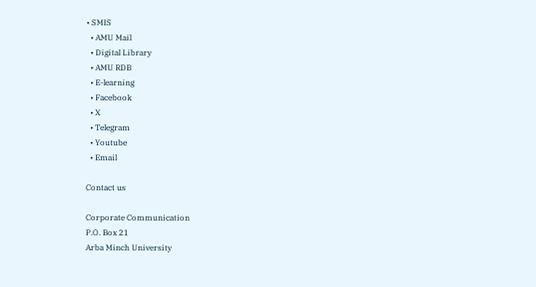• SMIS
  • AMU Mail
  • Digital Library
  • AMU RDB
  • E-learning
  • Facebook
  • X
  • Telegram
  • Youtube
  • Email

Contact us

Corporate Communication
P.O. Box 21
Arba Minch University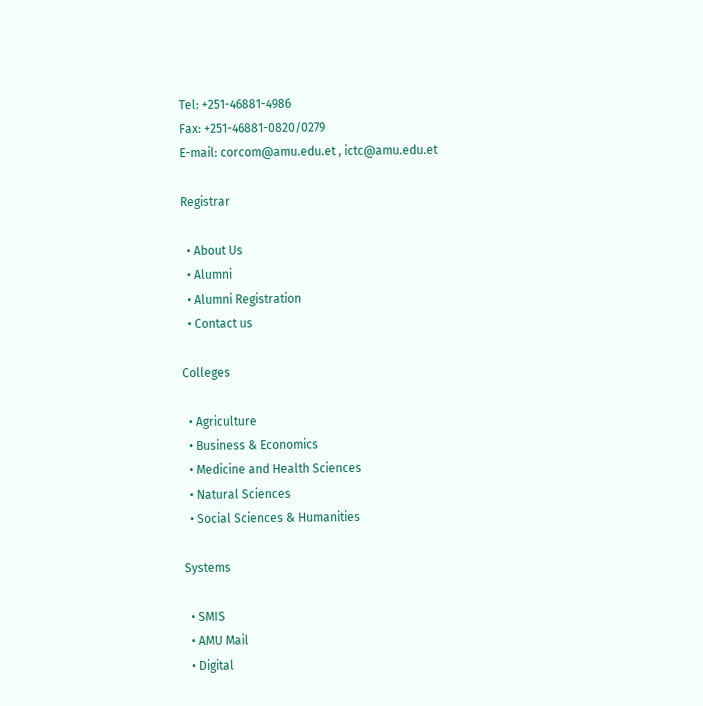Tel: +251-46881-4986
Fax: +251-46881-0820/0279
E-mail: corcom@amu.edu.et , ictc@amu.edu.et

Registrar

  • About Us
  • Alumni
  • Alumni Registration
  • Contact us

Colleges

  • Agriculture
  • Business & Economics
  • Medicine and Health Sciences
  • Natural Sciences
  • Social Sciences & Humanities

Systems

  • SMIS
  • AMU Mail
  • Digital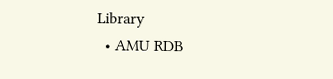Library
  • AMU RDB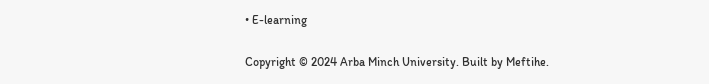• E-learning

Copyright © 2024 Arba Minch University. Built by Meftihe.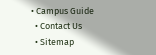• Campus Guide
  • Contact Us
  • Sitemap